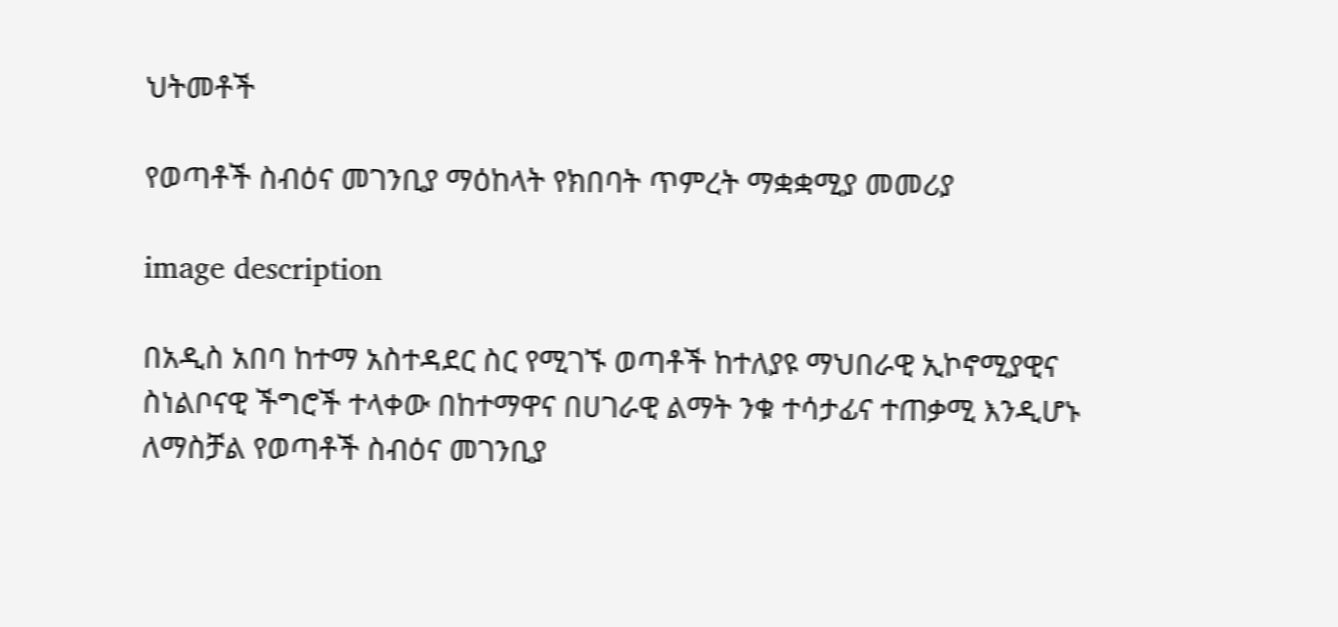ህትመቶች

የወጣቶች ስብዕና መገንቢያ ማዕከላት የክበባት ጥምረት ማቋቋሚያ መመሪያ

image description

በአዲስ አበባ ከተማ አስተዳደር ስር የሚገኙ ወጣቶች ከተለያዩ ማህበራዊ ኢኮኖሚያዊና ስነልቦናዊ ችግሮች ተላቀው በከተማዋና በሀገራዊ ልማት ንቁ ተሳታፊና ተጠቃሚ እንዲሆኑ ለማስቻል የወጣቶች ስብዕና መገንቢያ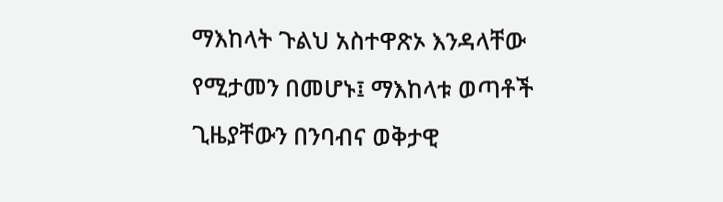ማእከላት ጉልህ አስተዋጽኦ እንዳላቸው የሚታመን በመሆኑ፤ ማእከላቱ ወጣቶች ጊዜያቸውን በንባብና ወቅታዊ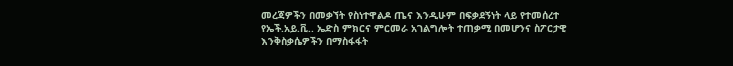መረጃዎችን በመቃኘት የስነተዋልዶ ጤና እንዲሁም በፍቃደኝነት ላይ የተመሰረተ የኤች.አይ.ቪ.. ኤድስ ምክርና ምርመራ አገልግሎት ተጠቃሚ በመሆንና ስፖርታዊ እንቅስቃሴዎችን በማስፋፋት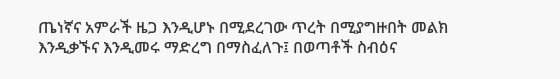ጤነኛና አምራች ዜጋ እንዲሆኑ በሚደረገው ጥረት በሚያግዙበት መልክ እንዲቃኙና እንዲመሩ ማድረግ በማስፈለጉ፤ በወጣቶች ስብዕና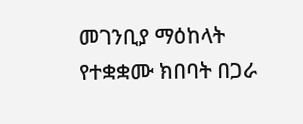መገንቢያ ማዕከላት የተቋቋሙ ክበባት በጋራ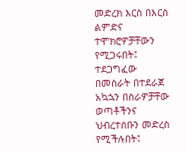መድረክ እርስ በእርስ ልምድና ተሞክሮዎቻቸውን የሚጋሩበት፤ ተደጋግፈው በመስራት በተደራጀ አኳኋን በስራዎቻቸው ወጣቶችንና ህብረተሰቡን መድረስ የሚችሉበት፤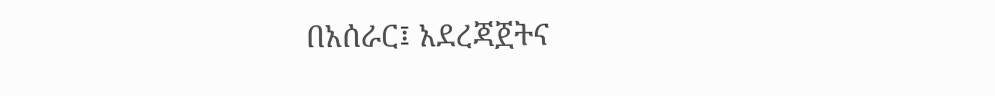በአሰራር፤ አደረጃጀትና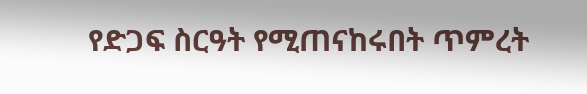የድጋፍ ስርዓት የሚጠናከሩበት ጥምረት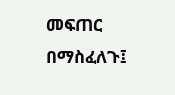መፍጠር በማስፈለጉ፤